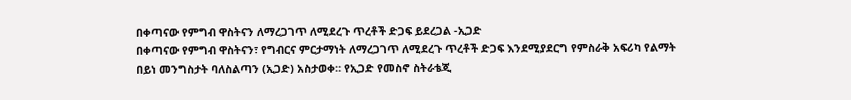በቀጣናው የምግብ ዋስትናን ለማረጋገጥ ለሚደረጉ ጥረቶች ድጋፍ ይደረጋል -ኢጋድ
በቀጣናው የምግብ ዋስትናን፣ የግብርና ምርታማነት ለማረጋገጥ ለሚደረጉ ጥረቶች ድጋፍ እንደሚያደርግ የምስራቅ አፍሪካ የልማት በይነ መንግስታት ባለስልጣን (ኢጋድ) አስታወቀ። የኢጋድ የመስኖ ስትራቴጂ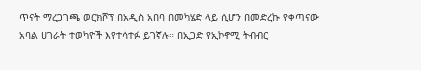ጥናት ማረጋገጫ ወርክሾፕ በአዲስ አበባ በመካሄድ ላይ ሲሆን በመድረኩ የቀጣናው አባል ሀገራት ተወካዮች እየተሳተፉ ይገኛሉ። በኢጋድ የኢኮኖሚ ትብብር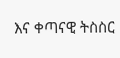እና ቀጣናዊ ትስስር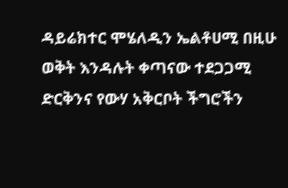ዳይሬክተር ሞሄለዲን ኤልቶሀሚ በዚሁ ወቅት እንዳሉት ቀጣናው ተደጋጋሚ ድርቅንና የውሃ አቅርቦት ችግሮችን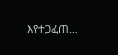እየተጋፈጠ…